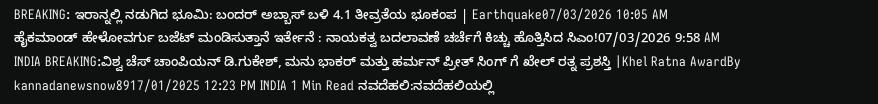BREAKING: ಇರಾನ್ನಲ್ಲಿ ನಡುಗಿದ ಭೂಮಿ: ಬಂದರ್ ಅಬ್ಬಾಸ್ ಬಳಿ 4.1 ತೀವ್ರತೆಯ ಭೂಕಂಪ | Earthquake07/03/2026 10:05 AM
ಹೈಕಮಾಂಡ್ ಹೇಳೋವರ್ಗು ಬಜೆಟ್ ಮಂಡಿಸುತ್ತಾನೆ ಇರ್ತೇನೆ : ನಾಯಕತ್ವ ಬದಲಾವಣೆ ಚರ್ಚೆಗೆ ಕಿಚ್ಚು ಹೊತ್ತಿಸಿದ ಸಿಎಂ!07/03/2026 9:58 AM
INDIA BREAKING:ವಿಶ್ವ ಚೆಸ್ ಚಾಂಪಿಯನ್ ಡಿ.ಗುಕೇಶ್, ಮನು ಭಾಕರ್ ಮತ್ತು ಹರ್ಮನ್ ಪ್ರೀತ್ ಸಿಂಗ್ ಗೆ ಖೇಲ್ ರತ್ನ ಪ್ರಶಸ್ತಿ |Khel Ratna AwardBy kannadanewsnow8917/01/2025 12:23 PM INDIA 1 Min Read ನವದೆಹಲಿ:ನವದೆಹಲಿಯಲ್ಲಿ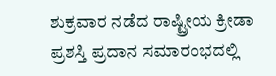ಶುಕ್ರವಾರ ನಡೆದ ರಾಷ್ಟ್ರೀಯ ಕ್ರೀಡಾ ಪ್ರಶಸ್ತಿ ಪ್ರದಾನ ಸಮಾರಂಭದಲ್ಲಿ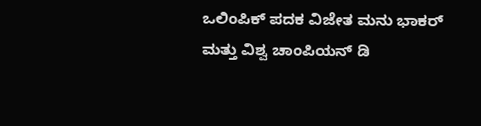ಒಲಿಂಪಿಕ್ ಪದಕ ವಿಜೇತ ಮನು ಭಾಕರ್ ಮತ್ತು ವಿಶ್ವ ಚಾಂಪಿಯನ್ ಡಿ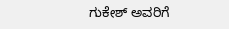ಗುಕೇಶ್ ಅವರಿಗೆ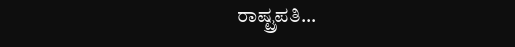ರಾಷ್ಟ್ರಪತಿ…